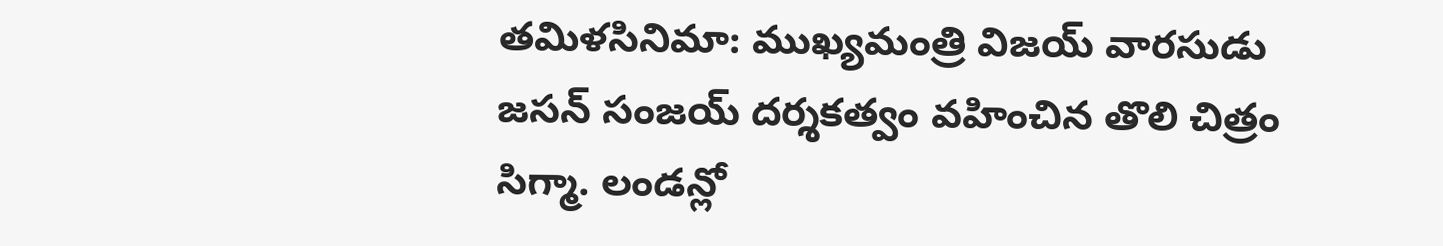తమిళసినిమా: ముఖ్యమంత్రి విజయ్ వారసుడు జసన్ సంజయ్ దర్శకత్వం వహించిన తొలి చిత్రం సిగ్మా. లండన్లో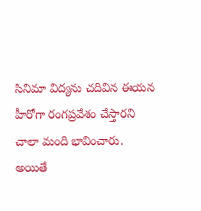సినిమా విద్యను చదివిన ఈయన హీరోగా రంగప్రవేశం చేస్తారని చాలా మంది భావించారు. అయితే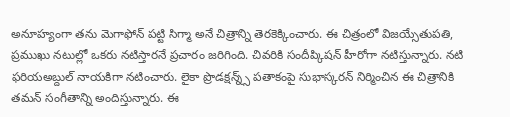అనూహ్యంగా తను మెగాఫోన్ పట్టి సిగ్మా అనే చిత్రాన్ని తెరకెక్కించారు. ఈ చిత్రంలో విజయ్సేతుపతి, ప్రముఖు నటుల్లో ఒకరు నటిస్తారనే ప్రచారం జరిగింది. చివరికి సందీప్కిషన్ హీరోగా నటిస్తున్నారు. నటి ఫరియఅబ్దుల్ నాయకిగా నటించారు. లైకా ప్రొడక్షన్న్స్ పతాకంపై సుభాస్కరన్ నిర్మించిన ఈ చిత్రానికి తమన్ సంగీతాన్ని అందిస్తున్నారు. ఈ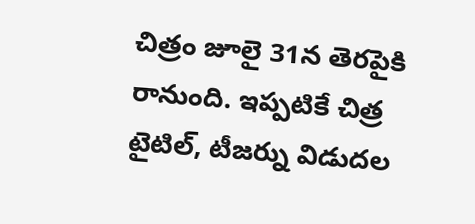చిత్రం జూలై 31న తెరపైకి రానుంది. ఇప్పటికే చిత్ర టైటిల్, టీజర్ను విడుదల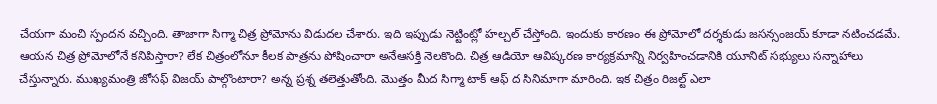చేయగా మంచి స్పందన వచ్చింది. తాజాగా సిగ్మా చిత్ర ప్రోమోను విడుదల చేశారు. ఇది ఇప్పుడు నెట్టింట్లో హల్చల్ చేస్తోంది. ఇందుకు కారణం ఈ ప్రోమోలో దర్శకుడు జసన్సంజయ్ కూడా నటించడమే. ఆయన చిత్ర ప్రోమోలోనే కనిపిస్తారా? లేక చిత్రంలోనూ కీలక పాత్రను పోషించారా అనేఆసక్తి నెలకొంది. చిత్ర ఆడియో ఆవిష్కరణ కార్యక్రమాన్ని నిర్వహించడానికి యూనిట్ సభ్యులు సన్నాహాలు చేస్తున్నారు. ముఖ్యమంత్రి జోసఫ్ విజయ్ పాల్గొంటారా? అన్న ప్రశ్న తలెత్తుతోంది. మొత్తం మీద సిగ్మా టాక్ ఆఫ్ ద సినిమాగా మారింది. ఇక చిత్రం రిజల్ట్ ఎలా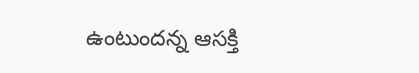ఉంటుందన్న ఆసక్తి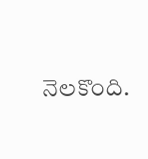నెలకొంది.